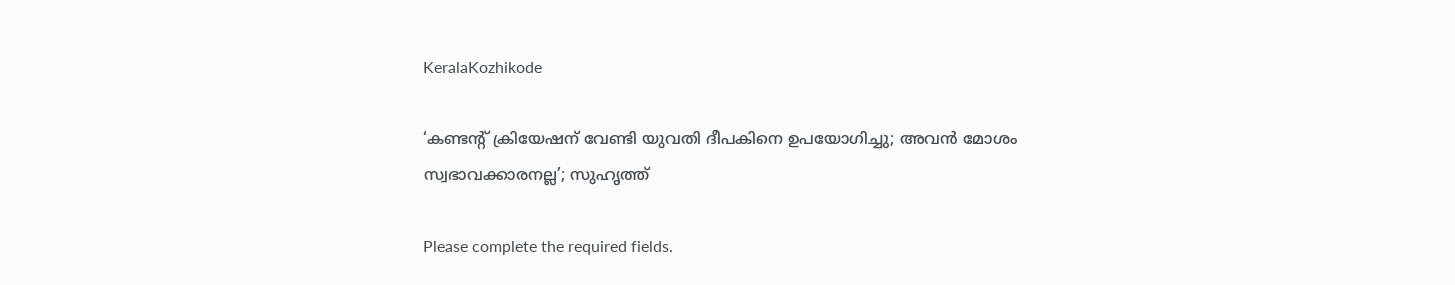KeralaKozhikode

‘കണ്ടന്റ് ക്രിയേഷന് വേണ്ടി യുവതി ദീപകിനെ ഉപയോഗിച്ചു; അവന്‍ മോശം സ്വഭാവക്കാരനല്ല’; സുഹൃത്ത്

Please complete the required fields.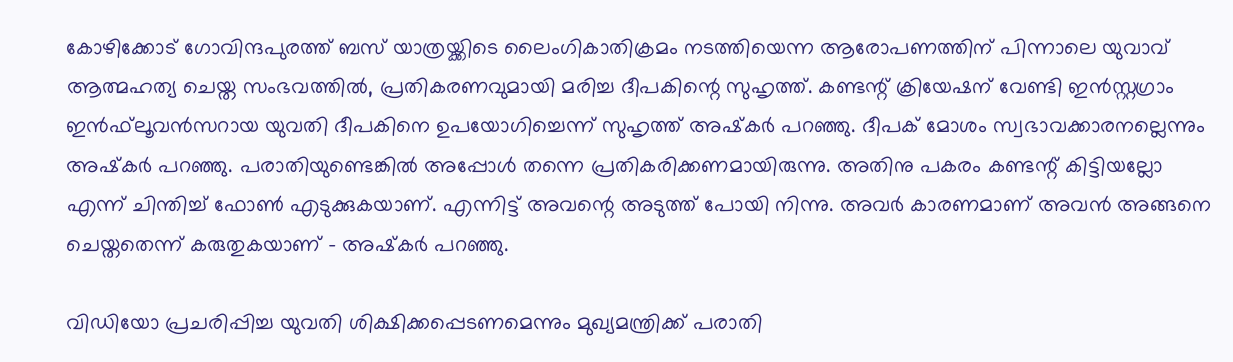കോഴിക്കോട് ഗോവിന്ദപുരത്ത് ബസ് യാത്രയ്ക്കിടെ ലൈംഗികാതിക്രമം നടത്തിയെന്ന ആരോപണത്തിന് പിന്നാലെ യുവാവ് ആത്മഹത്യ ചെയ്ത സംഭവത്തില്‍, പ്രതികരണവുമായി മരിച്ച ദീപകിന്റെ സുഹൃത്ത്. കണ്ടന്റ് ക്രിയേഷന് വേണ്ടി ഇന്‍സ്റ്റഗ്രാം ഇന്‍ഫ്‌ലൂവന്‍സറായ യുവതി ദീപകിനെ ഉപയോഗിച്ചെന്ന് സുഹൃത്ത് അഷ്‌കര്‍ പറഞ്ഞു. ദീപക് മോശം സ്വഭാവക്കാരനല്ലെന്നും അഷ്‌കര്‍ പറഞ്ഞു. പരാതിയുണ്ടെങ്കില്‍ അപ്പോള്‍ തന്നെ പ്രതികരിക്കണമായിരുന്നു. അതിനു പകരം കണ്ടന്റ് കിട്ടിയല്ലോ എന്ന് ചിന്തിച്ച് ഫോണ്‍ എടുക്കുകയാണ്. എന്നിട്ട് അവന്റെ അടുത്ത് പോയി നിന്നു. അവര്‍ കാരണമാണ് അവന്‍ അങ്ങനെ ചെയ്തതെന്ന് കരുതുകയാണ് – അഷ്‌കര്‍ പറഞ്ഞു.

വിഡിയോ പ്രചരിപ്പിച്ച യുവതി ശിക്ഷിക്കപ്പെടണമെന്നും മുഖ്യമന്ത്രിക്ക് പരാതി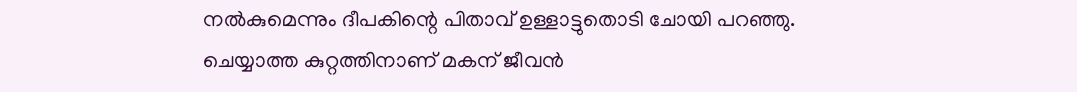നല്‍കുമെന്നും ദീപകിന്റെ പിതാവ് ഉള്ളാട്ടുതൊടി ചോയി പറഞ്ഞു. ചെയ്യാത്ത കുറ്റത്തിനാണ് മകന് ജീവന്‍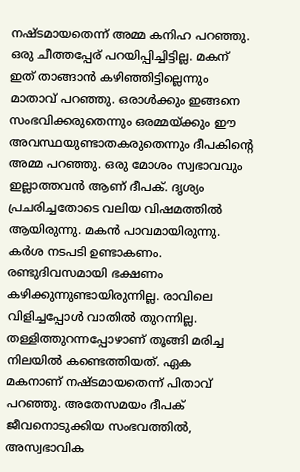നഷ്ടമായതെന്ന് അമ്മ കനിഹ പറഞ്ഞു. ഒരു ചീത്തപ്പേര് പറയിപ്പിച്ചിട്ടില്ല. മകന് ഇത് താങ്ങാന്‍ കഴിഞ്ഞിട്ടില്ലെന്നും മാതാവ് പറഞ്ഞു. ഒരാള്‍ക്കും ഇങ്ങനെ സംഭവിക്കരുതെന്നും ഒരമ്മയ്ക്കും ഈ അവസ്ഥയുണ്ടാതകരുതെന്നും ദീപകിന്റെ അമ്മ പറഞ്ഞു. ഒരു മോശം സ്വഭാവവും ഇല്ലാത്തവന്‍ ആണ് ദീപക്. ദൃശ്യം പ്രചരിച്ചതോടെ വലിയ വിഷമത്തില്‍ ആയിരുന്നു. മകന്‍ പാവമായിരുന്നു. കര്‍ശ നടപടി ഉണ്ടാകണം. രണ്ടുദിവസമായി ഭക്ഷണം കഴിക്കുന്നുണ്ടായിരുന്നില്ല. രാവിലെ വിളിച്ചപ്പോള്‍ വാതില്‍ തുറന്നില്ല. തള്ളിത്തുറന്നപ്പോഴാണ് തൂങ്ങി മരിച്ച നിലയില്‍ കണ്ടെത്തിയത്. ഏക മകനാണ് നഷ്ടമായതെന്ന് പിതാവ് പറഞ്ഞു. അതേസമയം ദീപക് ജീവനൊടുക്കിയ സംഭവത്തില്‍, അസ്വഭാവിക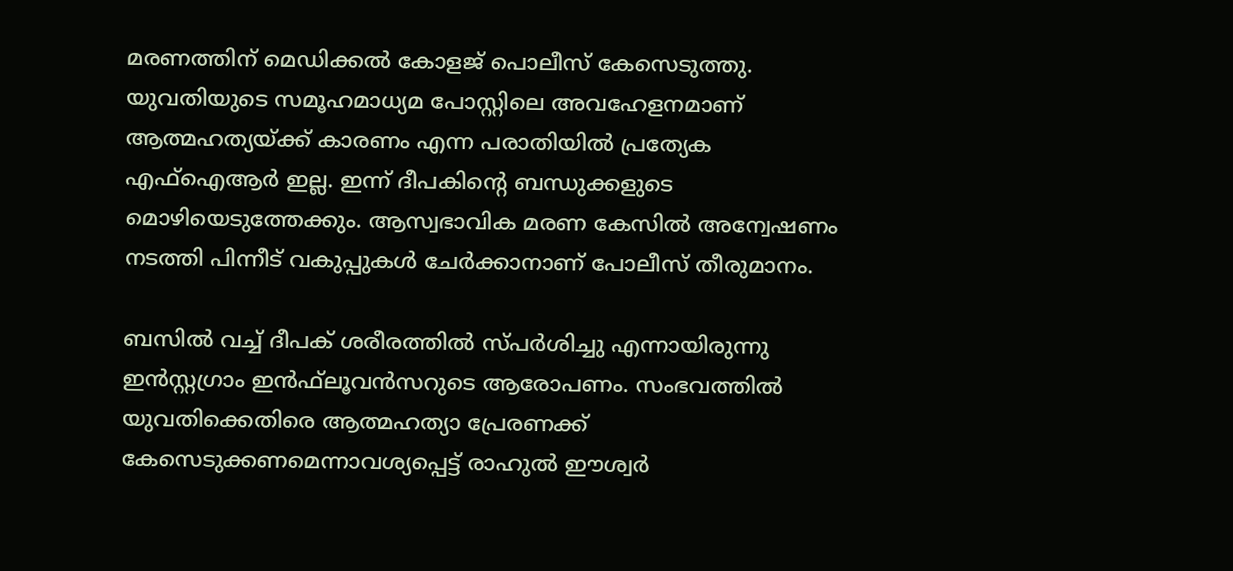മരണത്തിന് മെഡിക്കല്‍ കോളജ് പൊലീസ് കേസെടുത്തു. യുവതിയുടെ സമൂഹമാധ്യമ പോസ്റ്റിലെ അവഹേളനമാണ് ആത്മഹത്യയ്ക്ക് കാരണം എന്ന പരാതിയില്‍ പ്രത്യേക എഫ്‌ഐആര്‍ ഇല്ല. ഇന്ന് ദീപകിന്റെ ബന്ധുക്കളുടെ മൊഴിയെടുത്തേക്കും. ആസ്വഭാവിക മരണ കേസില്‍ അന്വേഷണം നടത്തി പിന്നീട് വകുപ്പുകള്‍ ചേര്‍ക്കാനാണ് പോലീസ് തീരുമാനം.

ബസില്‍ വച്ച് ദീപക് ശരീരത്തില്‍ സ്പര്‍ശിച്ചു എന്നായിരുന്നു ഇന്‍സ്റ്റഗ്രാം ഇന്‍ഫ്‌ലൂവന്‍സറുടെ ആരോപണം. സംഭവത്തില്‍ യുവതിക്കെതിരെ ആത്മഹത്യാ പ്രേരണക്ക് കേസെടുക്കണമെന്നാവശ്യപ്പെട്ട് രാഹുല്‍ ഈശ്വര്‍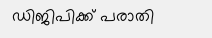ഡിജിപിക്ക് പരാതി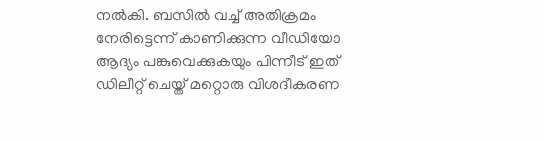നല്‍കി. ബസില്‍ വച്ച് അതിക്രമം നേരിട്ടെന്ന് കാണിക്കുന്ന വീഡിയോ ആദ്യം പങ്കുവെക്കുകയും പിന്നീട് ഇത് ഡിലീറ്റ് ചെയ്ത് മറ്റൊരു വിശദീകരണ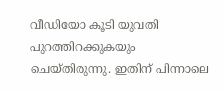വീഡിയോ കൂടി യുവതി പുറത്തിറക്കുകയും ചെയ്തിരുന്നു. ഇതിന് പിന്നാലെ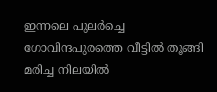ഇന്നലെ പുലര്‍ച്ചെ ഗോവിന്ദപുരത്തെ വീട്ടില്‍ തൂങ്ങി മരിച്ച നിലയില്‍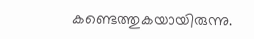കണ്ടെത്തുകയായിരുന്നു.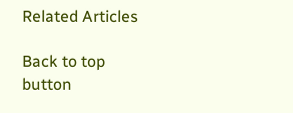Related Articles

Back to top button